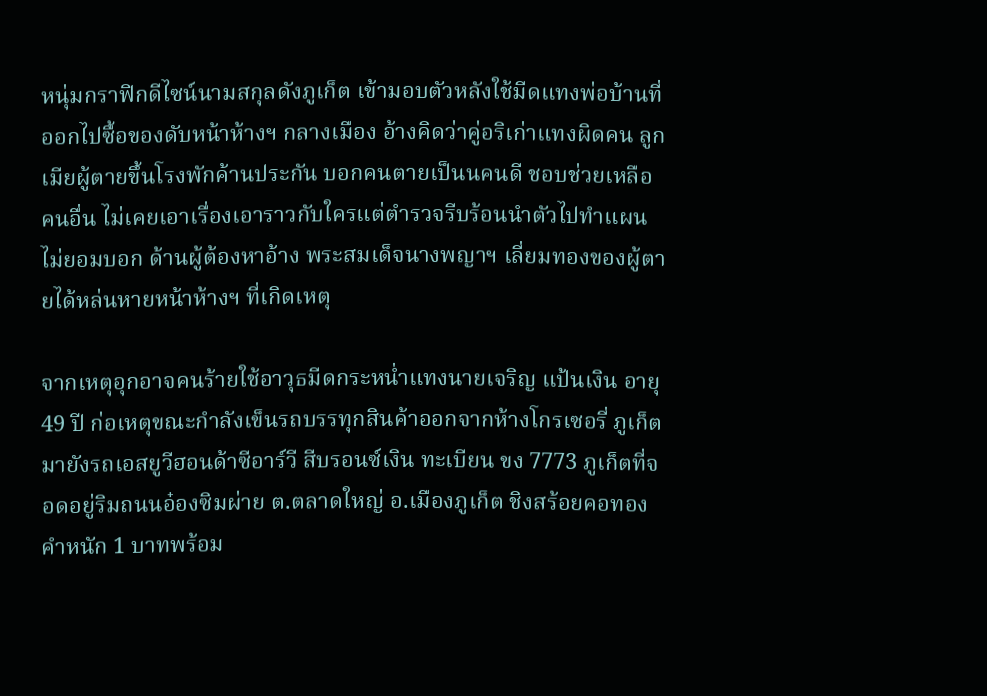หนุ่มกราฟิกดีไซน์นามสกุลดังภูเก็ต เข้ามอบตัวหลังใช้มีดแทงพ่อบ้านที่ออกไปซื้อของดับหน้าห้างฯ กลางเมือง อ้างคิดว่าคู่อริเก่าแทงผิดคน ลูกเมียผู้ตายขึ้นโรงพักค้านประกัน บอกคนตายเป็นนคนดี ชอบช่วยเหลือคนอื่น ไม่เคยเอาเรื่องเอาราวกับใครแต่ตำรวจรีบร้อนนำตัวไปทำแผนไม่ยอมบอก ด้านผู้ต้องหาอ้าง พระสมเด็จนางพญาฯ เลี่ยมทองของผู้ตายได้หล่นหายหน้าห้างฯ ที่เกิดเหตุ

จากเหตุอุกอาจคนร้ายใช้อาวุธมีดกระหน่ำแทงนายเจริญ แป้นเงิน อายุ 49 ปี ก่อเหตุขณะกำลังเข็นรถบรรทุกสินค้าออกจากห้างโกรเซอรี่ ภูเก็ตมายังรถเอสยูวีฮอนด้าซีอาร์วี สีบรอนซ์เงิน ทะเบียน ขง 7773 ภูเก็ตที่จอดอยู่ริมถนนอ๋องซิมผ่าย ต.ตลาดใหญ่ อ.เมืองภูเก็ต ชิงสร้อยคอทองคำหนัก 1 บาทพร้อม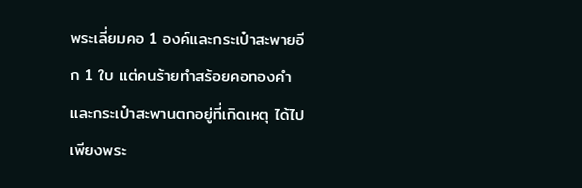พระเลี่ยมคอ 1 องค์และกระเป๋าสะพายอีก 1 ใบ แต่คนร้ายทำสร้อยคอทองคำและกระเป๋าสะพานตกอยู่ที่เกิดเหตุ ได้ไปเพียงพระ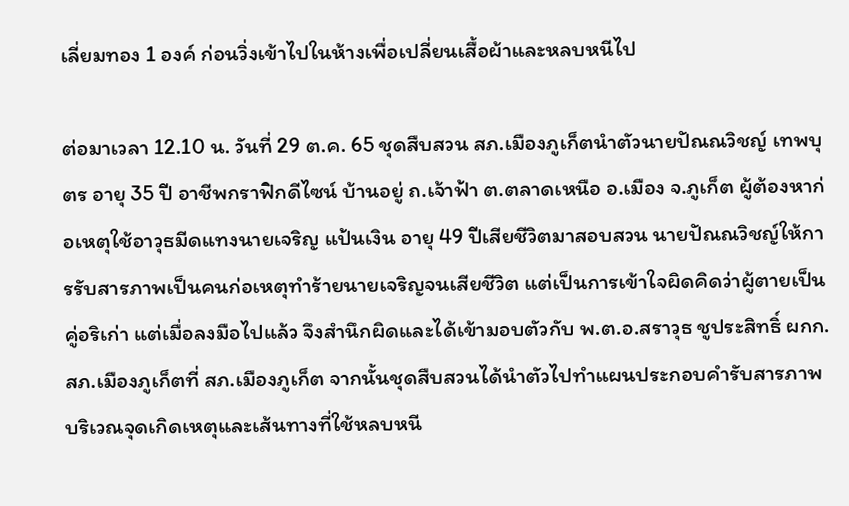เลี่ยมทอง 1 องค์ ก่อนวิ่งเข้าไปในห้างเพื่อเปลี่ยนเสื้อผ้าและหลบหนีไป

ต่อมาเวลา 12.10 น. วันที่ 29 ต.ค. 65 ชุดสืบสวน สภ.เมืองภูเก็ตนำตัวนายปัณณวิชญ์ เทพบุตร อายุ 35 ปี อาชีพกราฟิกดีไซน์ บ้านอยู่ ถ.เจ้าฟ้า ต.ตลาดเหนือ อ.เมือง จ.ภูเก็ต ผู้ต้องหาก่อเหตุใช้อาวุธมีดแทงนายเจริญ แป้นเงิน อายุ 49 ปีเสียชีวิตมาสอบสวน นายปัณณวิชญ์ให้การรับสารภาพเป็นคนก่อเหตุทำร้ายนายเจริญจนเสียชีวิต แต่เป็นการเข้าใจผิดคิดว่าผู้ตายเป็นคู่อริเก่า แต่เมื่อลงมือไปแล้ว จึงสำนึกผิดและได้เข้ามอบตัวกับ พ.ต.อ.สราวุธ ชูประสิทธิ์ ผกก.สภ.เมืองภูเก็ตที่ สภ.เมืองภูเก็ต จากนั้นชุดสืบสวนได้นำตัวไปทำแผนประกอบคำรับสารภาพบริเวณจุดเกิดเหตุและเส้นทางที่ใช้หลบหนี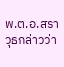พ.ต.อ.สราวุธกล่าวว่า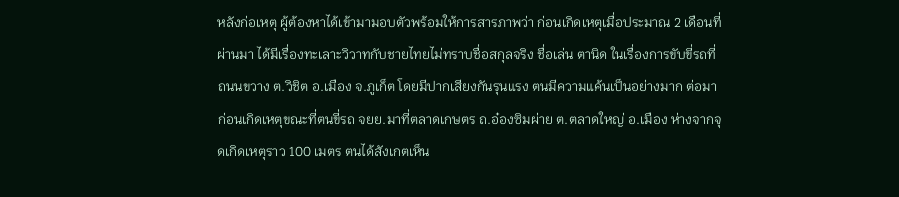หลังก่อเหตุ ผู้ต้องหาได้เข้ามามอบตัวพร้อมให้การสารภาพว่า ก่อนเกิดเหตุเมื่อประมาณ 2 เดือนที่ผ่านมา ได้มีเรื่องทะเลาะวิวาทกับชายไทยไม่ทราบชื่อสกุลจริง ชื่อเล่น ตานิด ในเรื่องการขับขี่รถที่ถนนขวาง ต.วิชิต อ.เมือง จ.ภูเก็ต โดยมีปากเสียงกันรุนแรง ตนมีความแค้นเป็นอย่างมาก ต่อมาก่อนเกิดเหตุขณะที่ตนขี่รถ จยย.มาที่ตลาดเกษตร ถ.อ๋องซิมผ่าย ต.ตลาดใหญ่ อ.เมือง ห่างจากจุดเกิดเหตุราว 100 เมตร ตนได้สังเกตเห็น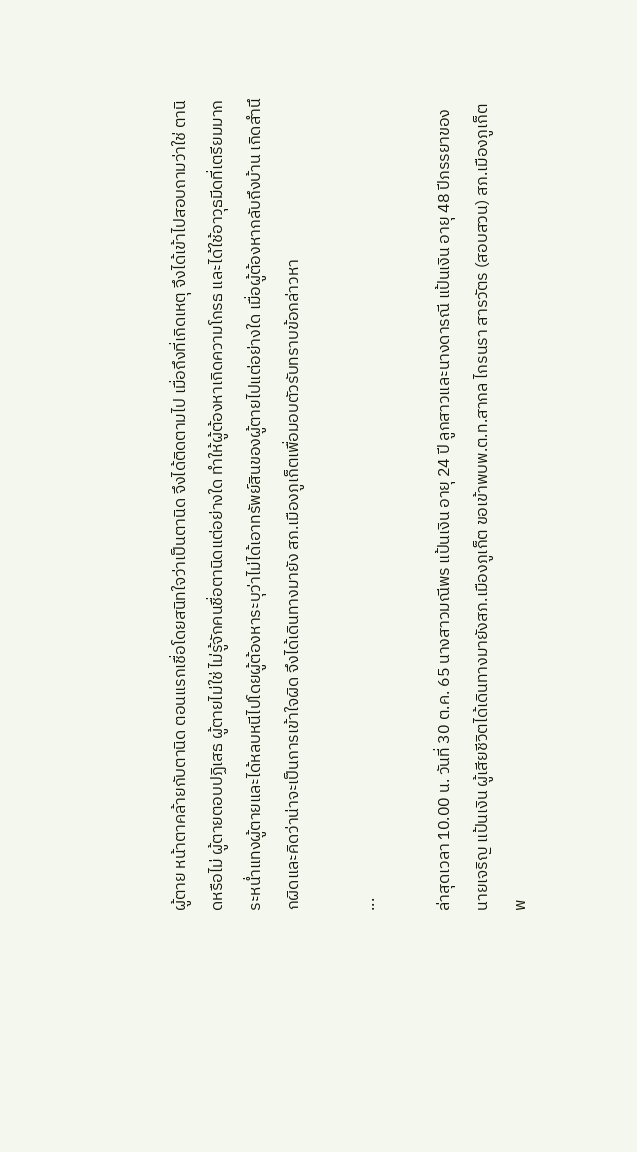ผู้ตาย หน้าตาคล้ายกับตานิด ตอนแรกเชื่อโดยสนิทใจว่าเป็นตานิด จึงได้ติดตามไป เมื่อถึงที่เกิดเหตุ จึงได้เข้าไปสอบถามว่าใช่ ตานิดหรือไม่ ผู้ตายตอบปฏิเสธ ผู้ตายไม่ใช่ ไม่รู้จักคนชื่อตานิดแต่อย่างใด ทำให้ผู้ต้องหาเกิดความโกรธ และได้ใช้อาวุธมีดที่เตรียมมากระหน่ำแทงผู้ตายและได้หลบหนีไปโดยผู้ต้องหาระบุว่าไม่ได้เอาทรัพย์สินของผู้ตายไปแต่อย่างใด เมื่อผู้ต้องหากลับถึงบ้าน เกิดสำนึกผิดและคิดว่าน่าจะเป็นการเข้าใจผิด จึงได้เดินทางมายัง สภ.เมืองภูเก็ตเพื่อมอบตัวรับทราบข้อกล่าวหา

...

ล่าสุดเวลา 10.00 น. วันที่ 30 ต.ค. 65 นางสาวมณีพร แป้นเงิน อายุ 24 ปี ลูกสาวและนางดารณี แป้นเงิน อายุ 48 ปีภรรยาของนายเจริญ แป้นเงิน ผู้เสียชีวิตได้เดินทางมายังสภ.เมืองภูเก็ต ขอเข้าพบพ.ต.ท.สากล ไกรนรา สารวัตร (สอบสวน) สภ.เมืองภูเก็ต พ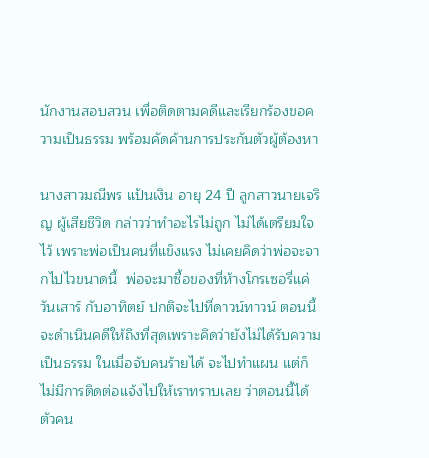นักงานสอบสวน เพื่อติดตามคดีและเรียกร้องขอความเป็นธรรม พร้อมคัดค้านการประกันตัวผู้ต้องหา

นางสาวมณีพร แป้นเงิน อายุ 24 ปี ลูกสาวนายเจริญ ผู้เสียชีวิต กล่าวว่าทำอะไรไม่ถูก ไม่ได้เตรียมใจไว้ เพราะพ่อเป็นคนที่แข็งแรง ไม่เคยคิดว่าพ่อจะจากไปไวขนาดนี้  พ่อจะมาซื้อของที่ห้างโกรเซอรี่แค่วันเสาร์ กับอาทิตย์ ปกติจะไปที่ดาวน์ทาวน์ ตอนนี้จะดำเนินคดีให้ถึงที่สุดเพราะคิดว่ายังไม่ได้รับความเป็นธรรม ในเมื่อจับคนร้ายได้ จะไปทำแผน แต่ก็ไม่มีการติดต่อแจ้งไปให้เราทราบเลย ว่าตอนนี้ได้ตัวคน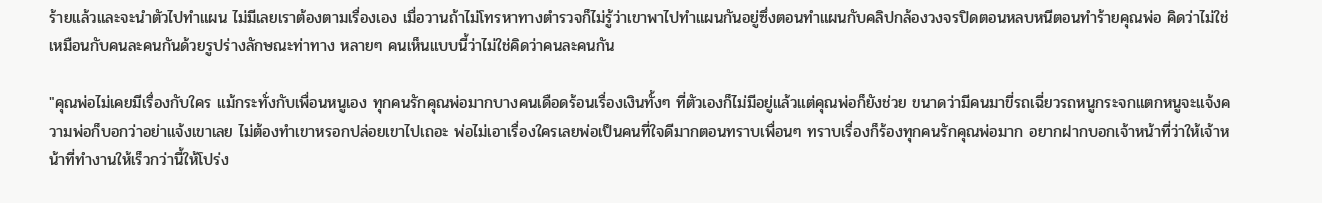ร้ายแล้วและจะนำตัวไปทำแผน ไม่มีเลยเราต้องตามเรื่องเอง เมื่อวานถ้าไม่โทรหาทางตำรวจก็ไม่รู้ว่าเขาพาไปทำแผนกันอยู่ซึ่งตอนทำแผนกับคลิปกล้องวงจรปิดตอนหลบหนีตอนทำร้ายคุณพ่อ คิดว่าไม่ใช่เหมือนกับคนละคนกันด้วยรูปร่างลักษณะท่าทาง หลายๆ คนเห็นแบบนี้ว่าไม่ใช่คิดว่าคนละคนกัน

"คุณพ่อไม่เคยมีเรื่องกับใคร แม้กระทั่งกับเพื่อนหนูเอง ทุกคนรักคุณพ่อมากบางคนเดือดร้อนเรื่องเงินทั้งๆ ที่ตัวเองก็ไม่มีอยู่แล้วแต่คุณพ่อก็ยังช่วย ขนาดว่ามีคนมาขี่รถเฉี่ยวรถหนูกระจกแตกหนูจะแจ้งความพ่อก็บอกว่าอย่าแจ้งเขาเลย ไม่ต้องทำเขาหรอกปล่อยเขาไปเถอะ พ่อไม่เอาเรื่องใครเลยพ่อเป็นคนที่ใจดีมากตอนทราบเพื่อนๆ ทราบเรื่องก็ร้องทุกคนรักคุณพ่อมาก อยากฝากบอกเจ้าหน้าที่ว่าให้เจ้าหน้าที่ทำงานให้เร็วกว่านี้ให้โปร่ง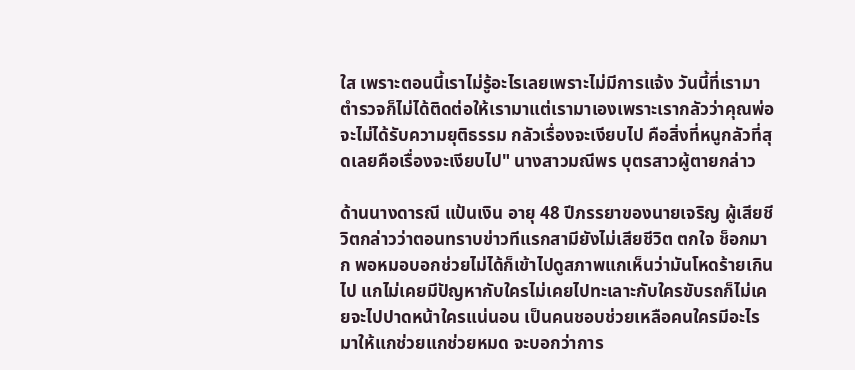ใส เพราะตอนนี้เราไม่รู้อะไรเลยเพราะไม่มีการแจ้ง วันนี้ที่เรามาตำรวจก็ไม่ได้ติดต่อให้เรามาแต่เรามาเองเพราะเรากลัวว่าคุณพ่อจะไม่ได้รับความยุติธรรม กลัวเรื่องจะเงียบไป คือสิ่งที่หนูกลัวที่สุดเลยคือเรื่องจะเงียบไป" นางสาวมณีพร บุตรสาวผู้ตายกล่าว

ด้านนางดารณี แป้นเงิน อายุ 48 ปีภรรยาของนายเจริญ ผู้เสียชีวิตกล่าวว่าตอนทราบข่าวทีแรกสามียังไม่เสียชีวิต ตกใจ ช็อกมาก พอหมอบอกช่วยไม่ได้ก็เข้าไปดูสภาพแกเห็นว่ามันโหดร้ายเกินไป แกไม่เคยมีปัญหากับใครไม่เคยไปทะเลาะกับใครขับรถก็ไม่เคยจะไปปาดหน้าใครแน่นอน เป็นคนชอบช่วยเหลือคนใครมีอะไรมาให้แกช่วยแกช่วยหมด จะบอกว่าการ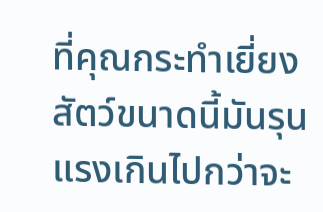ที่คุณกระทำเยี่ยงสัตว์ขนาดนี้มันรุนแรงเกินไปกว่าจะ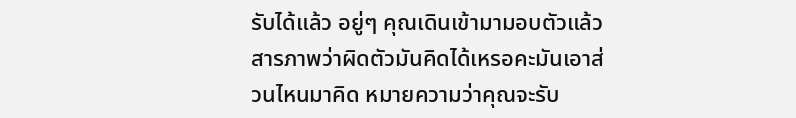รับได้แล้ว อยู่ๆ คุณเดินเข้ามามอบตัวแล้วสารภาพว่าผิดตัวมันคิดได้เหรอคะมันเอาส่วนไหนมาคิด หมายความว่าคุณจะรับ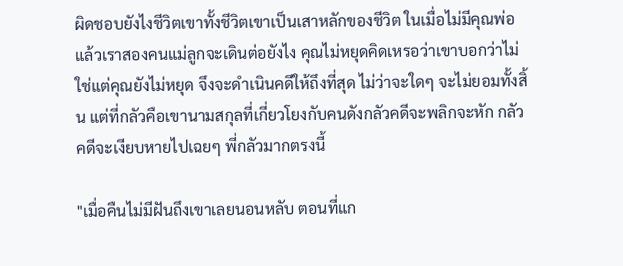ผิดชอบยังไงชีวิตเขาทั้งชีวิตเขาเป็นเสาหลักของชีวิต ในเมื่อไม่มีคุณพ่อแล้วเราสองคนแม่ลูกจะเดินต่อยังไง คุณไม่หยุดคิดเหรอว่าเขาบอกว่าไม่ใช่แต่คุณยังไม่หยุด จึงจะดำเนินคดีให้ถึงที่สุด ไม่ว่าจะใดๆ จะไม่ยอมทั้งสิ้น แต่ที่กลัวคือเขานามสกุลที่เกี่ยวโยงกับคนดังกลัวคดีจะพลิกจะหัก กลัวคดีจะเงียบหายไปเฉยๆ พี่กลัวมากตรงนี้

"เมื่อคืนไม่มีฝันถึงเขาเลยนอนหลับ ตอนที่แก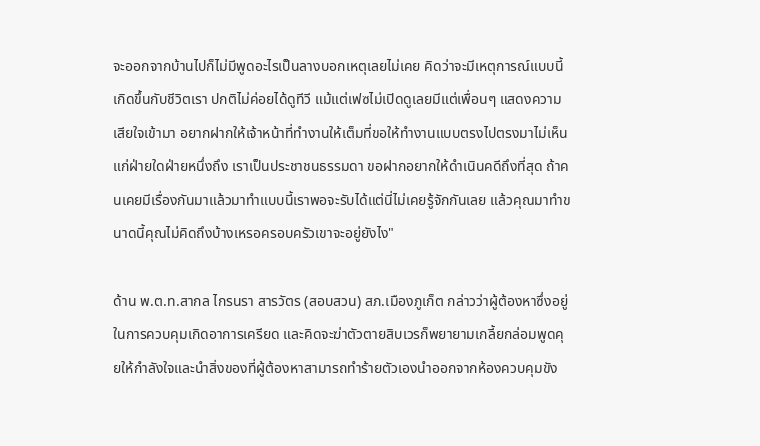จะออกจากบ้านไปก็ไม่มีพูดอะไรเป็นลางบอกเหตุเลยไม่เคย คิดว่าจะมีเหตุการณ์แบบนี้เกิดขึ้นกับชีวิตเรา ปกติไม่ค่อยได้ดูทีวี แม้แต่เฟซไม่เปิดดูเลยมีแต่เพื่อนๆ แสดงความเสียใจเข้ามา อยากฝากให้เจ้าหน้าที่ทำงานให้เต็มที่ขอให้ทำงานแบบตรงไปตรงมาไม่เห็นแก่ฝ่ายใดฝ่ายหนึ่งถึง เราเป็นประชาชนธรรมดา ขอฝากอยากให้ดำเนินคดีถึงที่สุด ถ้าคนเคยมีเรื่องกันมาแล้วมาทำแบบนี้เราพอจะรับได้แต่นี่ไม่เคยรู้จักกันเลย แล้วคุณมาทำขนาดนี้คุณไม่คิดถึงบ้างเหรอครอบครัวเขาจะอยู่ยังไง"

ด้าน พ.ต.ท.สากล ไกรนรา สารวัตร (สอบสวน) สภ.เมืองภูเก็ต กล่าวว่าผู้ต้องหาซึ่งอยู่ในการควบคุมเกิดอาการเครียด และคิดจะฆ่าตัวตายสิบเวรก็พยายามเกลี้ยกล่อมพูดคุยให้กำลังใจและนำสิ่งของที่ผู้ต้องหาสามารถทำร้ายตัวเองนำออกจากห้องควบคุมขัง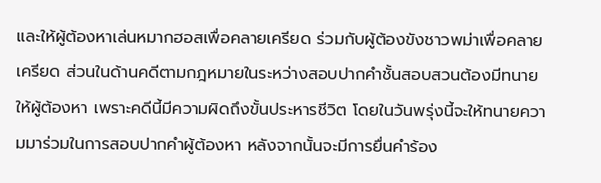และให้ผู้ต้องหาเล่นหมากฮอสเพื่อคลายเครียด ร่วมกับผู้ต้องขังชาวพม่าเพื่อคลายเครียด ส่วนในด้านคดีตามกฎหมายในระหว่างสอบปากคำชั้นสอบสวนต้องมีทนายให้ผู้ต้องหา เพราะคดีนี้มีความผิดถึงขั้นประหารชีวิต โดยในวันพรุ่งนี้จะให้ทนายความมาร่วมในการสอบปากคำผู้ต้องหา หลังจากนั้นจะมีการยื่นคำร้อง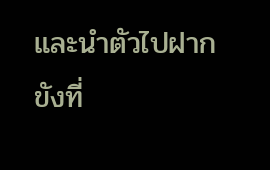และนำตัวไปฝากขังที่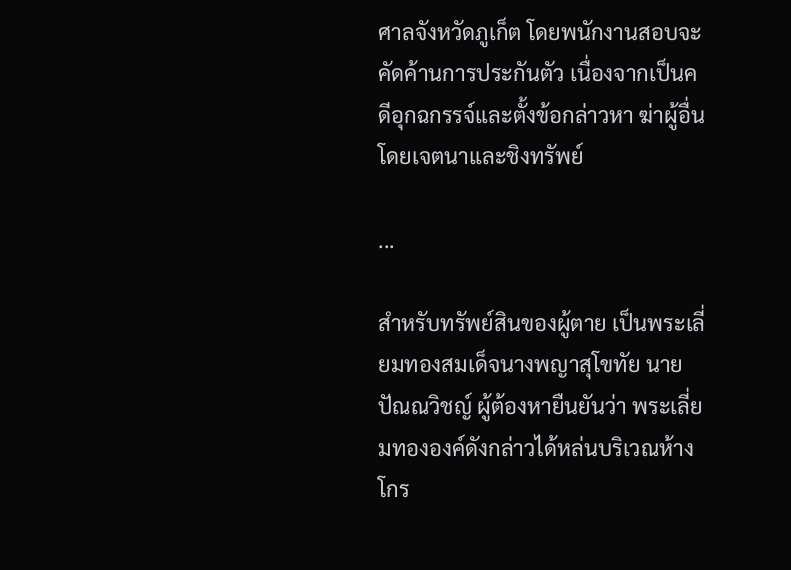ศาลจังหวัดภูเก็ต โดยพนักงานสอบจะคัดค้านการประกันตัว เนื่องจากเป็นคดีอุกฉกรรจ์และตั้งข้อกล่าวหา ฆ่าผู้อื่นโดยเจตนาและชิงทรัพย์

...

สำหรับทรัพย์สินของผู้ตาย เป็นพระเลี่ยมทองสมเด็จนางพญาสุโขทัย นายปัณณวิชญ์ ผู้ต้องหายืนยันว่า พระเลี่ยมทององค์ดังกล่าวได้หล่นบริเวณห้างโกร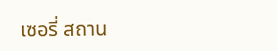เซอรี่ สถาน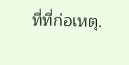ที่ที่ก่อเหตุ.